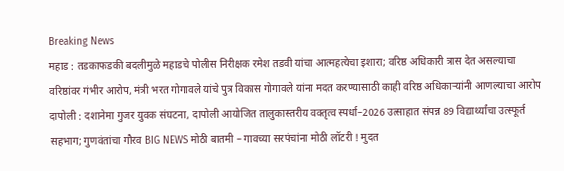Breaking News
महाड : तडकाफडकी बदलीमुळे महाडचे पोलीस निरीक्षक रमेश तडवी यांचा आत्महत्येचा इशारा; वरिष्ठ अधिकारी त्रास देत असल्याचा वरिष्ठांवर गंभीर आरोप, मंत्री भरत गोगावले यांचे पुत्र विकास गोगावले यांना मदत करण्यासाठी काही वरिष्ठ अधिकाऱ्यांनी आणल्याचा आरोप दापोली : दशानेमा गुजर युवक संघटना, दापोली आयोजित तालुकास्तरीय वक्तृत्व स्पर्धा–2026 उत्साहात संपन्न 89 विद्यार्थ्यांचा उत्स्फूर्त सहभाग; गुणवंतांचा गौरव BIG NEWS मोठी बातमी – गावच्या सरपंचांना मोठी लॉटरी ! मुदत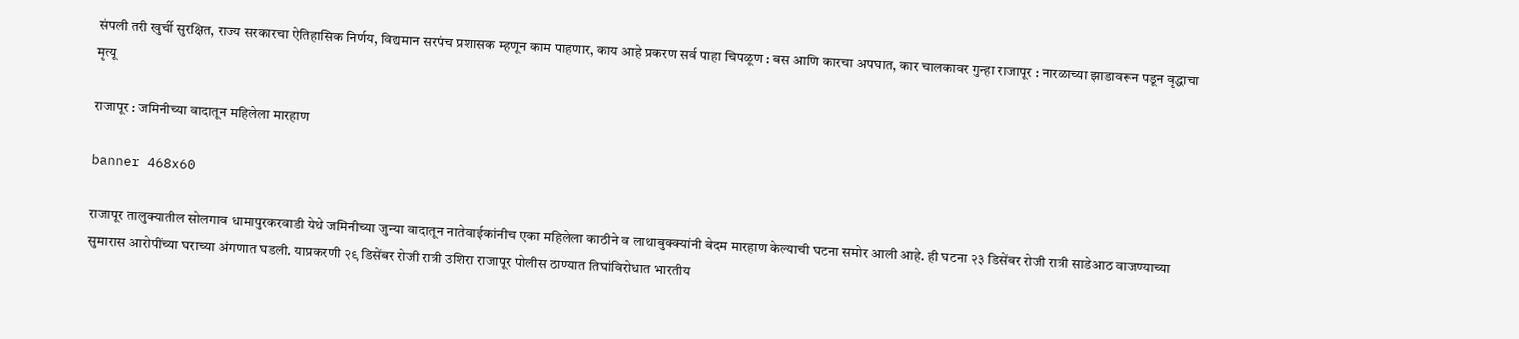संपली तरी खुर्ची सुरक्षित, राज्य सरकारचा ऐतिहासिक निर्णय, विद्यमान सरपंच प्रशासक म्हणून काम पाहणार, काय आहे प्रकरण सर्व पाहा चिपळूण : बस आणि कारचा अपघात, कार चालकावर गुन्हा राजापूर : नारळाच्या झाडावरून पडून वृद्धाचा मृत्यू

राजापूर : जमिनीच्या वादातून महिलेला मारहाण

banner 468x60

राजापूर तालुक्यातील सोलगाव धामापुरकरवाडी येथे जमिनीच्या जुन्या वादातून नातेवाईकांनीच एका महिलेला काठीने व लाथाबुक्क्यांनी बेदम मारहाण केल्याची घटना समोर आली आहे. ही घटना २३ डिसेंबर रोजी रात्री साडेआठ वाजण्याच्या सुमारास आरोपींच्या घराच्या अंगणात घडली. याप्रकरणी २९ डिसेंबर रोजी रात्री उशिरा राजापूर पोलीस ठाण्यात तिघांविरोधात भारतीय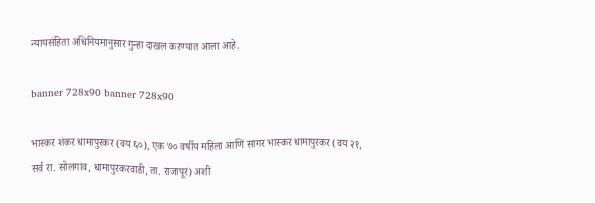न्यायसंहिता अधिनियमानुसार गुन्हा दाखल करण्यात आला आहे.

banner 728x90 banner 728x90

भास्कर शंकर धामापुरकर (वय ६०), एक ७० वर्षीय महिला आणि सागर भास्कर धामापुरकर (वय २१, सर्व रा. सोलगाव, धामापुरकरवाडी, ता. राजापूर) अशी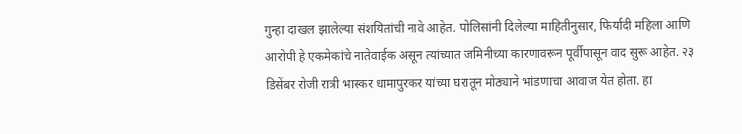गुन्हा दाखल झालेल्या संशयितांची नावे आहेत. पोलिसांनी दिलेल्या माहितीनुसार, फिर्यादी महिला आणि आरोपी हे एकमेकांचे नातेवाईक असून त्यांच्यात जमिनीच्या कारणावरून पूर्वीपासून वाद सुरू आहेत. २३ डिसेंबर रोजी रात्री भास्कर धामापुरकर यांच्या घरातून मोठ्याने भांडणाचा आवाज येत होता. हा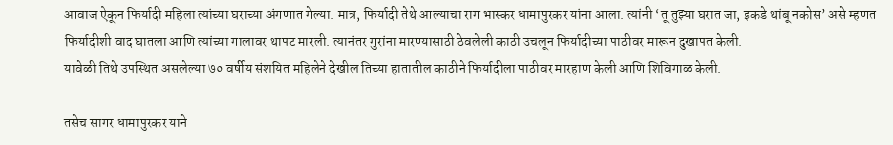आवाज ऐकून फिर्यादी महिला त्यांच्या घराच्या अंगणात गेल्या. मात्र, फिर्यादी तेथे आल्याचा राग भास्कर धामापुरकर यांना आला. त्यांनी ‘तू तुझ्या घरात जा, इकडे थांबू नकोस’ असे म्हणत फिर्यादीशी वाद घातला आणि त्यांच्या गालावर थापट मारली. त्यानंतर गुरांना मारण्यासाठी ठेवलेली काठी उचलून फिर्यादीच्या पाठीवर मारून दुखापत केली.
यावेळी तिथे उपस्थित असलेल्या ७० वर्षीय संशयित महिलेने देखील तिच्या हातातील काठीने फिर्यादीला पाठीवर मारहाण केली आणि शिविगाळ केली.

तसेच सागर धामापुरकर याने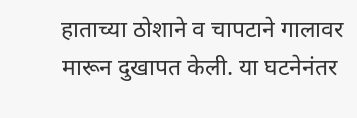हाताच्या ठोशाने व चापटाने गालावर मारून दुखापत केली. या घटनेनंतर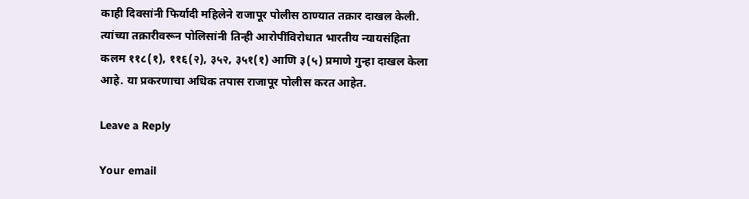काही दिवसांनी फिर्यादी महिलेने राजापूर पोलीस ठाण्यात तक्रार दाखल केली. त्यांच्या तक्रारीवरून पोलिसांनी तिन्ही आरोपींविरोधात भारतीय न्यायसंहिता कलम ११८(१), ११६(२), ३५२, ३५१(१) आणि ३(५) प्रमाणे गुन्हा दाखल केला आहे. या प्रकरणाचा अधिक तपास राजापूर पोलीस करत आहेत.

Leave a Reply

Your email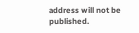address will not be published.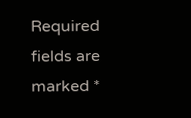Required fields are marked *